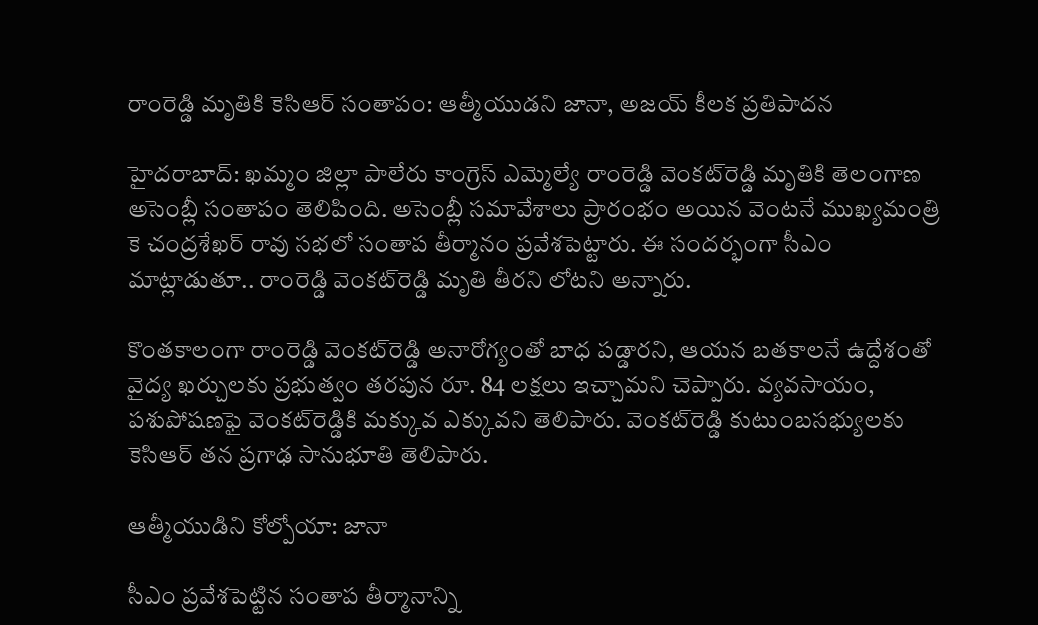రాంరెడ్డి మృతికి కెసిఆర్ సంతాపం: ఆత్మీయుడని జానా, అజయ్ కీలక ప్రతిపాదన

హైదరాబాద్: ఖమ్మం జిల్లా పాలేరు కాంగ్రెస్ ఎమ్మెల్యే రాంరెడ్డి వెంకట్‌రెడ్డి మృతికి తెలంగాణ అసెంబ్లీ సంతాపం తెలిపింది. అసెంబ్లీ సమావేశాలు ప్రారంభం అయిన వెంటనే ముఖ్యమంత్రి కె చంద్రశేఖర్ రావు సభలో సంతాప తీర్మానం ప్రవేశపెట్టారు. ఈ సందర్భంగా సీఎం మాట్లాడుతూ.. రాంరెడ్డి వెంకట్‌రెడ్డి మృతి తీరని లోటని అన్నారు.

కొంతకాలంగా రాంరెడ్డి వెంకట్‌రెడ్డి అనారోగ్యంతో బాధ పడ్డారని, ఆయన బతకాలనే ఉద్దేశంతో వైద్య ఖర్చులకు ప్రభుత్వం తరపున రూ. 84 లక్షలు ఇచ్చామని చెప్పారు. వ్యవసాయం, పశుపోషణఫై వెంకట్‌రెడ్డికి మక్కువ ఎక్కువని తెలిపారు. వెంకట్‌రెడ్డి కుటుంబసభ్యులకు కెసిఆర్ తన ప్రగాఢ సానుభూతి తెలిపారు.

ఆత్మీయుడిని కోల్పోయా: జానా

సీఎం ప్రవేశపెట్టిన సంతాప తీర్మానాన్ని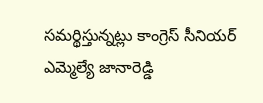సమర్థిస్తున్నట్లు కాంగ్రెస్ సీనియర్ ఎమ్మెల్యే జానారెడ్డి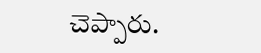చెప్పారు.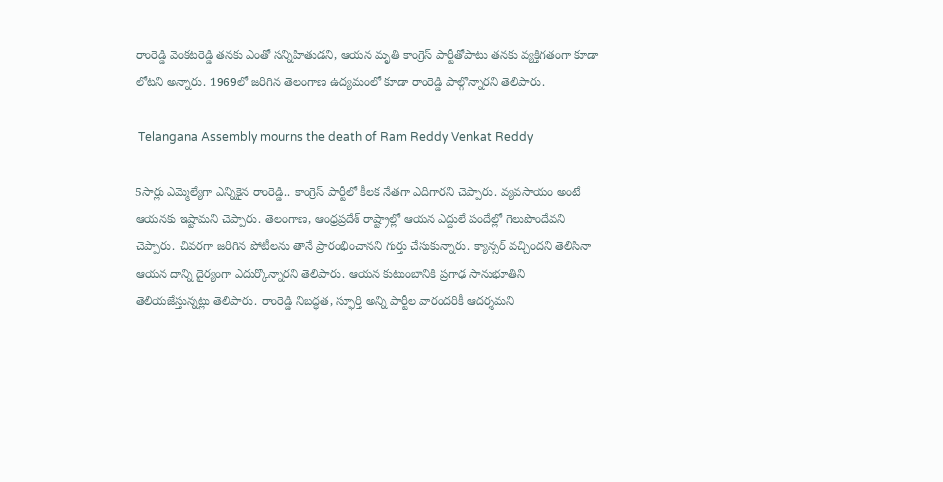రాంరెడ్డి వెంకటరెడ్డి తనకు ఎంతో సన్నిహితుడని, ఆయన మృతి కాంగ్రెస్ పార్టీతోపాటు తనకు వ్యక్తిగతంగా కూడా లోటని అన్నారు. 1969లో జరిగిన తెలంగాణ ఉద్యమంలో కూడా రాంరెడ్డి పాల్గొన్నారని తెలిపారు.

 Telangana Assembly mourns the death of Ram Reddy Venkat Reddy

5సార్లు ఎమ్మెల్యేగా ఎన్నికైన రాంరెడ్డి.. కాంగ్రెస్ పార్టీలో కీలక నేతగా ఎదిగారని చెప్పారు. వ్యవసాయం అంటే ఆయనకు ఇష్టామని చెప్పారు. తెలంగాణ, ఆంధ్రప్రదేశ్ రాష్ట్రాల్లో ఆయన ఎద్దులే పందేల్లో గెలుపొందేవని చెప్పారు. చివరగా జరిగిన పోటీలను తానే ప్రారంభించానని గుర్తు చేసుకున్నారు. క్యాన్సర్ వచ్చిందని తెలిసినా ఆయన దాన్ని దైర్యంగా ఎదుర్కొన్నారని తెలిపారు. ఆయన కుటుంబానికి ప్రగాఢ సానుభూతిని తెలియజేస్తున్నట్లు తెలిపారు. రాంరెడ్డి నిబద్ధత, స్ఫూర్తి అన్ని పార్టీల వారందరికీ ఆదర్శమని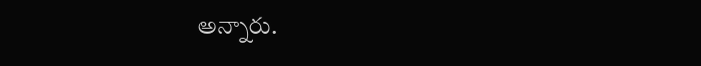అన్నారు.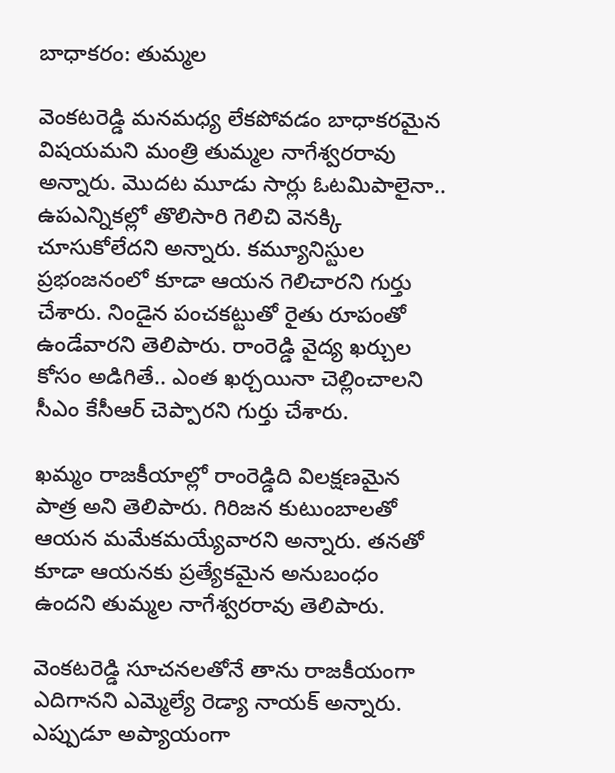బాధాకరం: తుమ్మల

వెంకటరెడ్డి మనమధ్య లేకపోవడం బాధాకరమైన విషయమని మంత్రి తుమ్మల నాగేశ్వరరావు అన్నారు. మొదట మూడు సార్లు ఓటమిపాలైనా.. ఉపఎన్నికల్లో తొలిసారి గెలిచి వెనక్కి చూసుకోలేదని అన్నారు. కమ్యూనిస్టుల ప్రభంజనంలో కూడా ఆయన గెలిచారని గుర్తు చేశారు. నిండైన పంచకట్టుతో రైతు రూపంతో ఉండేవారని తెలిపారు. రాంరెడ్డి వైద్య ఖర్చుల కోసం అడిగితే.. ఎంత ఖర్చయినా చెల్లించాలని సీఎం కేసీఆర్ చెప్పారని గుర్తు చేశారు.

ఖమ్మం రాజకీయాల్లో రాంరెడ్డిది విలక్షణమైన పాత్ర అని తెలిపారు. గిరిజన కుటుంబాలతో ఆయన మమేకమయ్యేవారని అన్నారు. తనతో కూడా ఆయనకు ప్రత్యేకమైన అనుబంధం ఉందని తుమ్మల నాగేశ్వరరావు తెలిపారు.

వెంకటరెడ్డి సూచనలతోనే తాను రాజకీయంగా ఎదిగానని ఎమ్మెల్యే రెడ్యా నాయక్ అన్నారు. ఎప్పుడూ అప్యాయంగా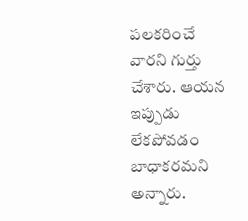పలకరించే వారని గుర్తు చేశారు. ఆయన ఇప్పుడు లేకపోవడం బాధాకరమని అన్నారు.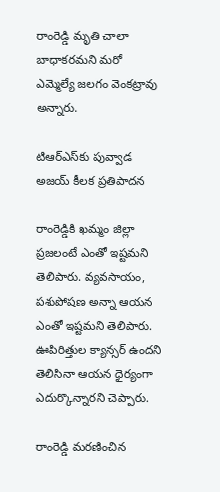రాంరెడ్డి మృతి చాలా బాధాకరమని మరో ఎమ్మెల్యే జలగం వెంకట్రావు అన్నారు.

టిఆర్ఎస్‌కు పువ్వాడ అజయ్ కీలక ప్రతిపాదన

రాంరెడ్డికి ఖమ్మం జిల్లా ప్రజలంటే ఎంతో ఇష్టమని తెలిపారు. వ్యవసాయం, పశుపోషణ అన్నా ఆయన ఎంతో ఇష్టమని తెలిపారు. ఊపిరిత్తుల క్యాన్సర్ ఉందని తెలిసినా ఆయన ధైర్యంగా ఎదుర్కొన్నారని చెప్పారు.

రాంరెడ్డి మరణించిన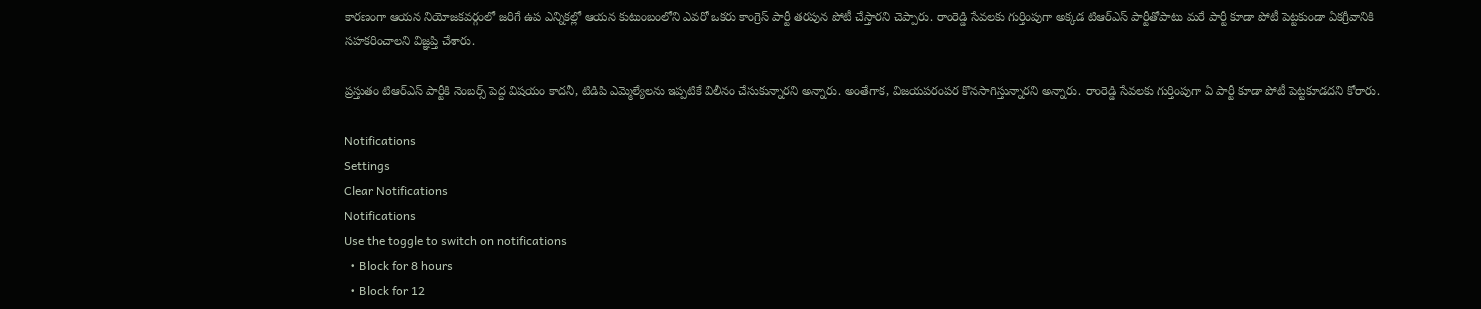కారణంగా ఆయన నియోజకవర్గంలో జరిగే ఉప ఎన్నికల్లో ఆయన కుటుంబంలోని ఎవరో ఒకరు కాంగ్రెస్ పార్టీ తరపున పోటీ చేస్తారని చెప్పారు. రాంరెడ్డి సేవలకు గుర్తింపుగా అక్కడ టిఆర్ఎస్ పార్టీతోపాటు మరే పార్టీ కూడా పోటీ పెట్టకుండా ఏకగ్రీవానికి సహకరించాలని విజ్ఞప్తి చేశారు.

ప్రస్తుతం టిఆర్ఎస్ పార్టీకి నెంబర్స్ పెద్ద విషయం కాదనీ, టిడిపి ఎమ్మెల్యేలను ఇప్పటికే విలీనం చేసుకున్నారని అన్నారు. అంతేగాక, విజయపరంపర కొనసాగిస్తున్నారని అన్నారు. రాంరెడ్డి సేవలకు గుర్తింపుగా ఏ పార్టీ కూడా పోటీ పెట్టకూడదని కోరారు.

Notifications
Settings
Clear Notifications
Notifications
Use the toggle to switch on notifications
  • Block for 8 hours
  • Block for 12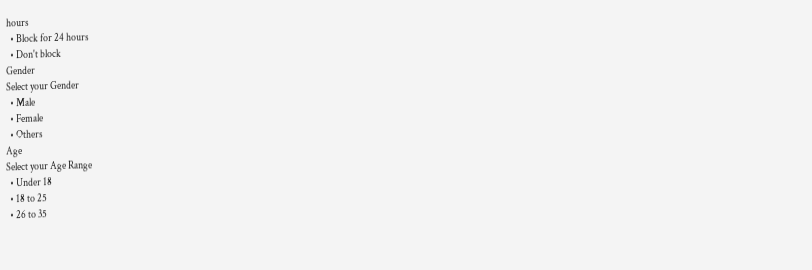hours
  • Block for 24 hours
  • Don't block
Gender
Select your Gender
  • Male
  • Female
  • Others
Age
Select your Age Range
  • Under 18
  • 18 to 25
  • 26 to 35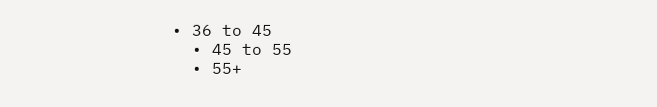• 36 to 45
  • 45 to 55
  • 55+